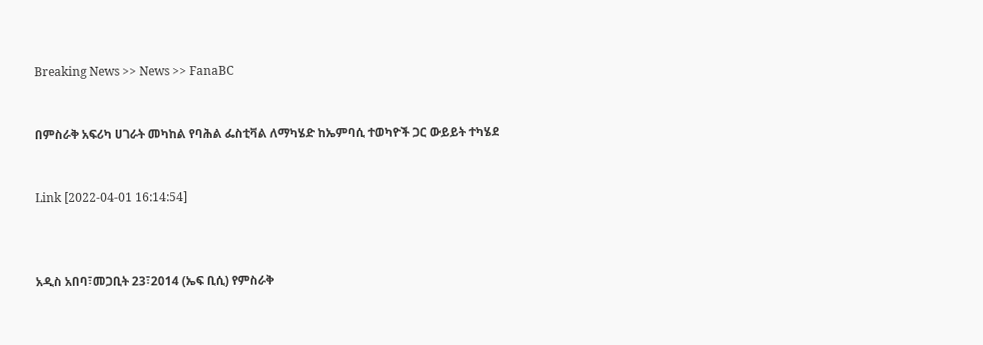Breaking News >> News >> FanaBC


በምስራቅ አፍሪካ ሀገራት መካከል የባሕል ፌስቲቫል ለማካሄድ ከኤምባሲ ተወካዮች ጋር ውይይት ተካሄደ


Link [2022-04-01 16:14:54]



አዲስ አበባ፣መጋቢት 23፣2014 (ኤፍ ቢሲ) የምስራቅ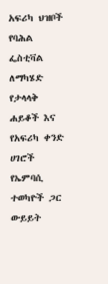አፍሪካ ህዝቦች የባሕል ፌስቲቫል ለማካሄድ የታላላቅ ሐይቆች እና የአፍሪካ ቀንድ ሀገሮች የኤምባሲ ተወካዮች ጋር ውይይት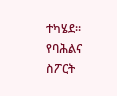ተካሄደ። የባሕልና ስፖርት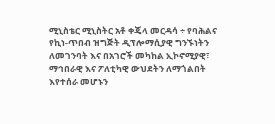ሚኒስቴር ሚኒስትር አቶ ቀጄላ መርዳሳ ÷ የባሕልና የኪነ-ጥበብ ዝግጅት ዲፕሎማሲያዊ ግንኙነትን ለመገንባት እና በአገሮች መካከል ኢኮኖሚያዊ፣ ማኅበራዊ እና ፖለቲካዊ ውህደትን ለማጎልበት እየተሰራ መሆኑን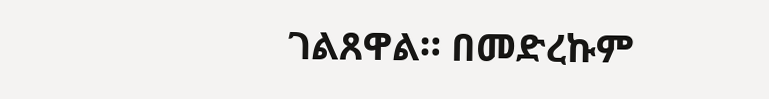ገልጸዋል። በመድረኩም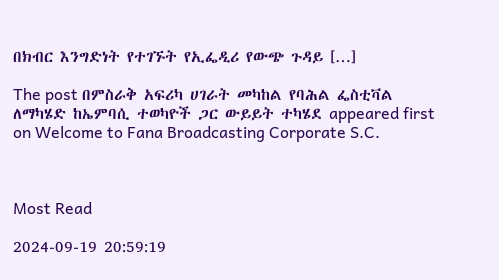በክብር እንግድነት የተገኙት የኢፌዲሪ የውጭ ጉዳይ […]

The post በምስራቅ አፍሪካ ሀገራት መካከል የባሕል ፌስቲቫል ለማካሄድ ከኤምባሲ ተወካዮች ጋር ውይይት ተካሄደ appeared first on Welcome to Fana Broadcasting Corporate S.C.



Most Read

2024-09-19 20:59:19